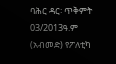ባሕር ዳር፡ ጥቅምት 03/2013ዓ.ም (አብመድ) የፖለቲካ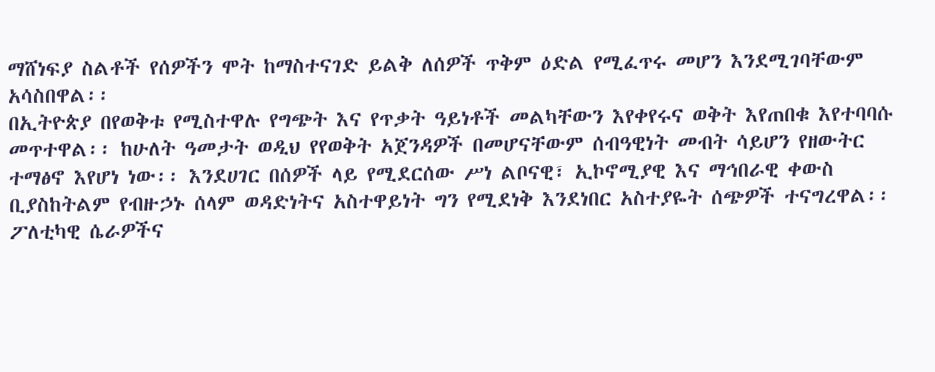ማሸነፍያ ስልቶች የሰዎችን ሞት ከማስተናገድ ይልቅ ለሰዎች ጥቅም ዕድል የሚፈጥሩ መሆን እንደሚገባቸውም አሳስበዋል፡፡
በኢትዮጵያ በየወቅቱ የሚስተዋሉ የግጭት እና የጥቃት ዓይነቶች መልካቸውን እየቀየሩና ወቅት እየጠበቁ እየተባባሱ መጥተዋል፡፡ ከሁለት ዓመታት ወዲህ የየወቅት አጀንዳዎች በመሆናቸውም ሰብዓዊነት መብት ሳይሆን የዘውትር ተማፅኖ እየሆነ ነው፡፡ እንደሀገር በሰዎች ላይ የሚደርሰው ሥነ ልቦናዊ፣ ኢኮኖሚያዊ እና ማኅበራዊ ቀውስ ቢያስከትልም የብዙኃኑ ሰላም ወዳድነትና አስተዋይነት ግን የሚደነቅ እንደነበር አስተያዬት ሰጭዎች ተናግረዋል፡፡
ፖለቲካዊ ሴራዎችና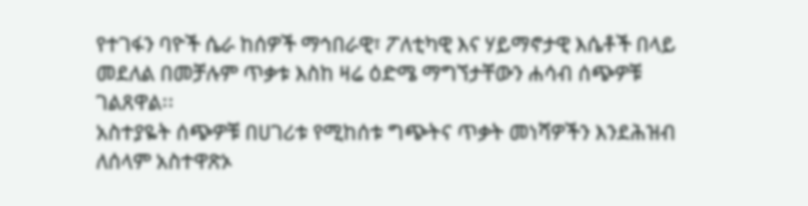የተገፋን ባዮች ሴራ ከሰዎች ማኅበራዊ፣ ፖለቲካዊ እና ሃይማኖታዊ እሴቶች በላይ መደለል በመቻሉም ጥቃቱ እስከ ዛሬ ዕድሜ ማግኘታቸውን ሐሳብ ሰጭዎቹ ገልጸዋል፡፡
አስተያዬት ሰጭዎቹ በሀገሪቱ የሚከሰቱ ግጭትና ጥቃት መነሻዎችን እንደሕዝብ ለሰላም አስተዋጽኦ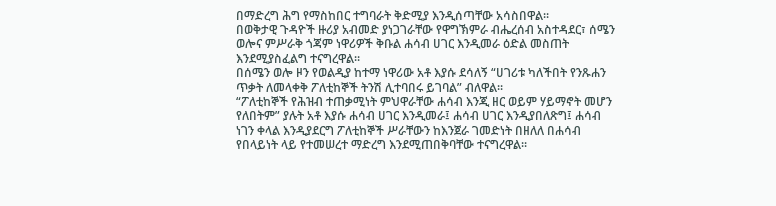በማድረግ ሕግ የማስከበር ተግባራት ቅድሚያ እንዲሰጣቸው አሳስበዋል፡፡
በወቅታዊ ጉዳዮች ዙሪያ አብመድ ያነጋገራቸው የዋግኽምራ ብሔረሰብ አስተዳደር፣ ሰሜን ወሎና ምሥራቅ ጎጃም ነዋሪዎች ቅቡል ሐሳብ ሀገር እንዲመራ ዕድል መስጠት እንደሚያስፈልግ ተናግረዋል፡፡
በሰሜን ወሎ ዞን የወልዲያ ከተማ ነዋሪው አቶ እያሱ ደሳለኝ “ሀገሪቱ ካለችበት የንጹሐን ጥቃት ለመላቀቅ ፖለቲከኞች ትንሽ ሊተባበሩ ይገባል” ብለዋል፡፡
“ፖለቲከኞች የሕዝብ ተጠቃሚነት ምህዋራቸው ሐሳብ እንጂ ዘር ወይም ሃይማኖት መሆን የለበትም” ያሉት አቶ እያሱ ሐሳብ ሀገር እንዲመራ፤ ሐሳብ ሀገር እንዲያበለጽግ፤ ሐሳብ ነገን ቀላል እንዲያደርግ ፖለቲከኞች ሥራቸውን ከእንጀራ ገመድነት በዘለለ በሐሳብ የበላይነት ላይ የተመሠረተ ማድረግ እንደሚጠበቅባቸው ተናግረዋል፡፡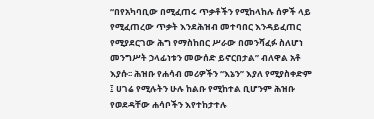“በየአካባቢው በሚፈጠሩ ጥቃቶችን የሚከላከሉ ሰዎች ላይ የሚፈጠረው ጥቃት እንደሕዝብ መተባበር እንዳይፈጠር የሚያደርገው ሕግ የማስከበር ሥራው በመንሻፈፉ ስለሆነ መንግሥት ኃላፊነቱን መውሰድ ይኖርበታል” ብለዋል አቶ እያሱ፡፡ ሕዝቡ የሐሳብ መሪዎችን “እኔን” እያለ የሚያስቀድም ፤ ሀገሬ የሚሉትን ሁሉ ከልቡ የሚከተል ቢሆንም ሕዝቡ የወደዳቸው ሐሳቦችን እየተከታተሉ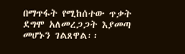በማጥፋት የሚከሰተው ጥቃት ደግሞ አለመረጋጋት እያመጣ መሆኑን ገልጸዋል፡፡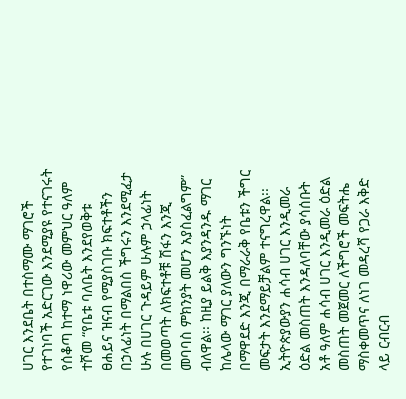ሀገር እንደቤት በተስማሙ ማገሮች የተገነባች አድርገው እንደሚያዩ የተናገሩት የሰቆጣ ከተማ ነዋሪው መምህር ዓለም ተሾመ “የቤቱ ባለቤት እንደየወቅቱ ፀሐይና ዝናብ የሚያስገቡ ክፍተቶችን በኃላፊነት በማልበስ ችግሩን እንደሚፈታ ሁሉ በሀገር ጉዳይም ሁሉም ኃላፊነት በመወጣት ለክፍተቶቹ ሽፋን እንጂ መባባስ ምክንያት መሆን አያስፈልግም” ብለዋል፡፡ ከዚያ ይልቅ እያንዳንዱ ማገር ከሌላው ማገር ያለውን ግንኙነት በማዋደድ እንጂ በማራራቅ የቤቱን ችግር መፍታት እንደማይቻልም ተናግረዋል፡፡ ኢትዮጵያውያን ሐሳብ ሀገር እንዲመራ ዕድል መስጠት እንዳለባቸው ያሳሰቡት አቶ ዓለም ሐሳብ ሀገር እንዲመራ ዕድል መስጠት መጀመር ለችግሮች መፍትሔ ማስቀመጥና ለነገ መዳረሻ የጋራ እቅድ ላይ ርብርብ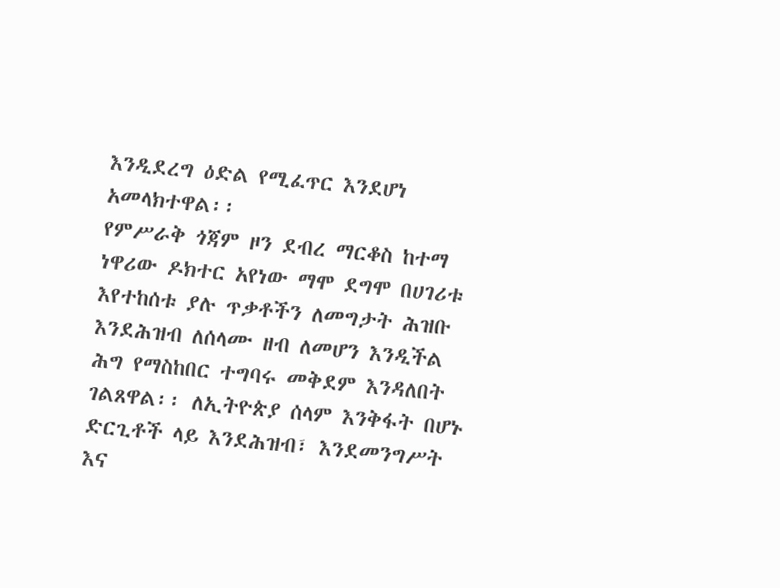እንዲደረግ ዕድል የሚፈጥር እንደሆነ አመላክተዋል፡፡
የምሥራቅ ጎጃም ዞን ደብረ ማርቆስ ከተማ ነዋሪው ዶክተር አየነው ማሞ ደግሞ በሀገሪቱ እየተከሰቱ ያሉ ጥቃቶችን ለመግታት ሕዝቡ እንደሕዝብ ለሰላሙ ዘብ ለመሆን እንዲችል ሕግ የማስከበር ተግባሩ መቅደም እንዳለበት ገልጸዋል፡፡ ለኢትዮጵያ ሰላም እንቅፋት በሆኑ ድርጊቶች ላይ እንደሕዝብ፣ እንደመንግሥት እና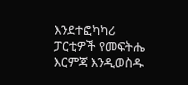እንደተፎካካሪ ፓርቲዎች የመፍትሔ እርምጃ እንዲወስዱ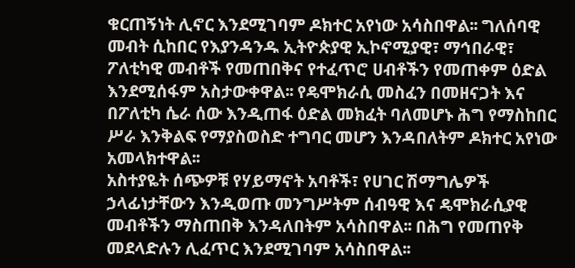ቁርጠኝነት ሊኖር እንደሚገባም ዶክተር አየነው አሳስበዋል፡፡ ግለሰባዊ መብት ሲከበር የእያንዳንዱ ኢትዮጵያዊ ኢኮኖሚያዊ፣ ማኅበራዊ፣ ፖለቲካዊ መብቶች የመጠበቅና የተፈጥሮ ሀብቶችን የመጠቀም ዕድል እንደሚሰፋም አስታውቀዋል፡፡ የዴሞክራሲ መስፈን በመዘናጋት እና በፖለቲካ ሴራ ሰው እንዲጠፋ ዕድል መክፈት ባለመሆኑ ሕግ የማስከበር ሥራ እንቅልፍ የማያስወስድ ተግባር መሆን እንዳበለትም ዶክተር አየነው አመላክተዋል፡፡
አስተያዬት ሰጭዎቹ የሃይማኖት አባቶች፣ የሀገር ሽማግሌዎች ኃላፊነታቸውን እንዲወጡ መንግሥትም ሰብዓዊ እና ዴሞክራሲያዊ መብቶችን ማስጠበቅ እንዳለበትም አሳስበዋል፡፡ በሕግ የመጠየቅ መደላድሉን ሊፈጥር እንደሚገባም አሳስበዋል፡፡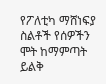የፖለቲካ ማሸነፍያ ስልቶች የሰዎችን ሞት ከማምጣት ይልቅ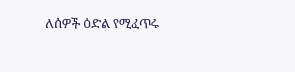ለሰዎች ዕድል የሚፈጥሩ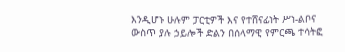እንዲሆኑ ሁሉም ፓርቲዎች እና የተሸናፊነት ሥነ-ልቦና ውስጥ ያሉ ኃይሎች ድልን በሰላማዊ የምርጫ ተሳትፎ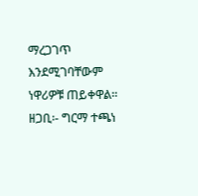ማረጋገጥ እንደሚገባቸውም ነዋሪዎቹ ጠይቀዋል፡፡
ዘጋቢ፡- ግርማ ተጫነ